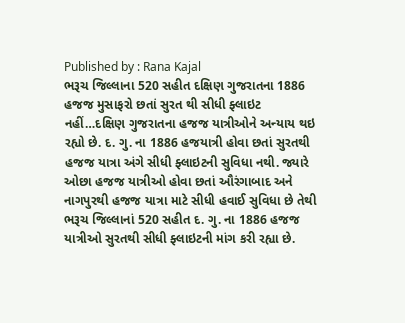Published by : Rana Kajal
ભરૂચ જિલ્લાના 520 સહીત દક્ષિણ ગુજરાતના 1886 હજજ મુસાફરો છતાં સુરત થી સીધી ફ્લાઇટ નહીં…દક્ષિણ ગુજરાતના હજજ યાત્રીઓને અન્યાય થઇ રહ્યો છે. દ. ગુ. ના 1886 હજયાત્રી હોવા છતાં સુરતથી હજજ યાત્રા અંગે સીધી ફ્લાઇટની સુવિધા નથી. જ્યારે ઓછા હજજ યાત્રીઓ હોવા છતાં ઔરંગાબાદ અને નાગપુરથી હજજ યાત્રા માટે સીધી હવાઈ સુવિધા છે તેથી ભરૂચ જિલ્લાનાં 520 સહીત દ. ગુ. ના 1886 હજજ યાત્રીઓ સુરતથી સીધી ફ્લાઇટની માંગ કરી રહ્યા છે.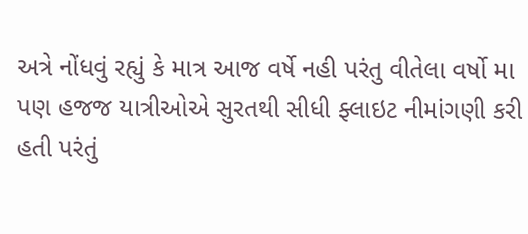અત્રે નોંધવું રહ્યું કે માત્ર આજ વર્ષે નહી પરંતુ વીતેલા વર્ષો મા પણ હજજ યાત્રીઓએ સુરતથી સીધી ફ્લાઇટ નીમાંગણી કરી હતી પરંતું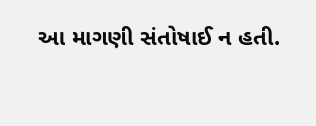આ માગણી સંતોષાઈ ન હતી.